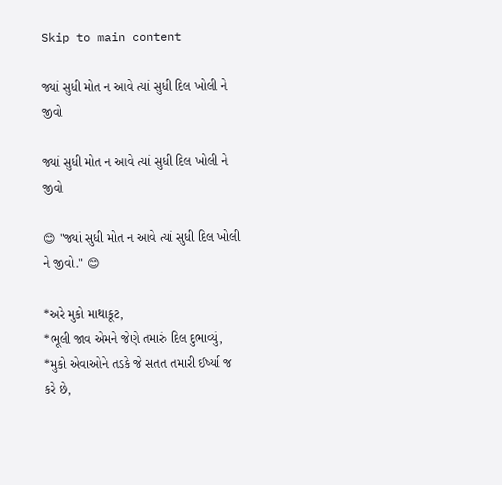Skip to main content

જ્યાં સુધી મોત ન આવે ત્યાં સુધી દિલ ખોલી ને જીવો

જ્યાં સુધી મોત ન આવે ત્યાં સુધી દિલ ખોલી ને જીવો

😊 "જ્યાં સુધી મોત ન આવે ત્યાં સુધી દિલ ખોલી ને જીવો." 😊

*અરે મુકો માથાકૂટ,
*ભૂલી જાવ એમને જેણે તમારું દિલ દુભાવ્યું,
*મુકો એવાઓને તડકે જે સતત તમારી ઈર્ષ્યા જ કરે છે,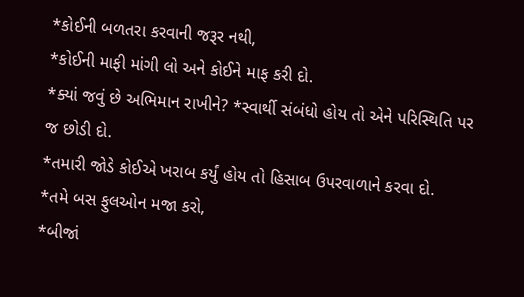*કોઈની બળતરા કરવાની જરૂર નથી,
*કોઈની માફી માંગી લો અને કોઈને માફ કરી દો.
*ક્યાં જવું છે અભિમાન રાખીને? *સ્વાર્થી સંબંધો હોય તો એને પરિસ્થિતિ પર જ છોડી દો.
*તમારી જોડે કોઈએ ખરાબ કર્યું હોય તો હિસાબ ઉપરવાળાને કરવા દો.
*તમે બસ ફુલઓન મજા કરો,
*બીજાં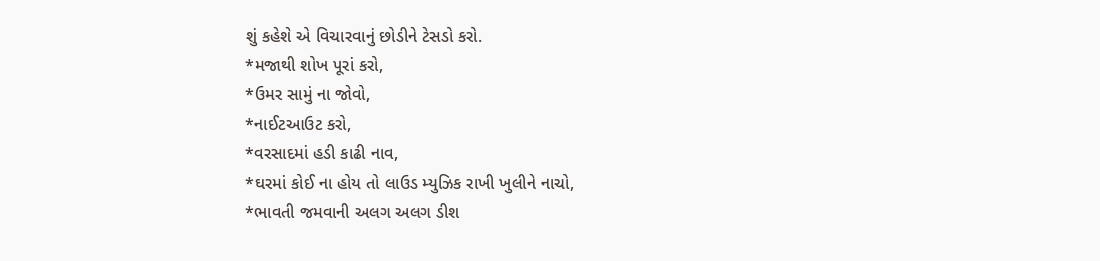શું કહેશે એ વિચારવાનું છોડીને ટેસડો કરો.
*મજાથી શોખ પૂરાં કરો,
*ઉમર સામું ના જોવો,
*નાઈટઆઉટ કરો,
*વરસાદમાં હડી કાઢી નાવ,
*ઘરમાં કોઈ ના હોય તો લાઉડ મ્યુઝિક રાખી ખુલીને નાચો,
*ભાવતી જમવાની અલગ અલગ ડીશ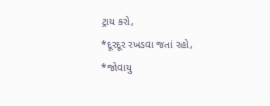ટ્રાય કરો,
*દૂરદૂર રખડવા જતાં રહો,
*જોવાયુ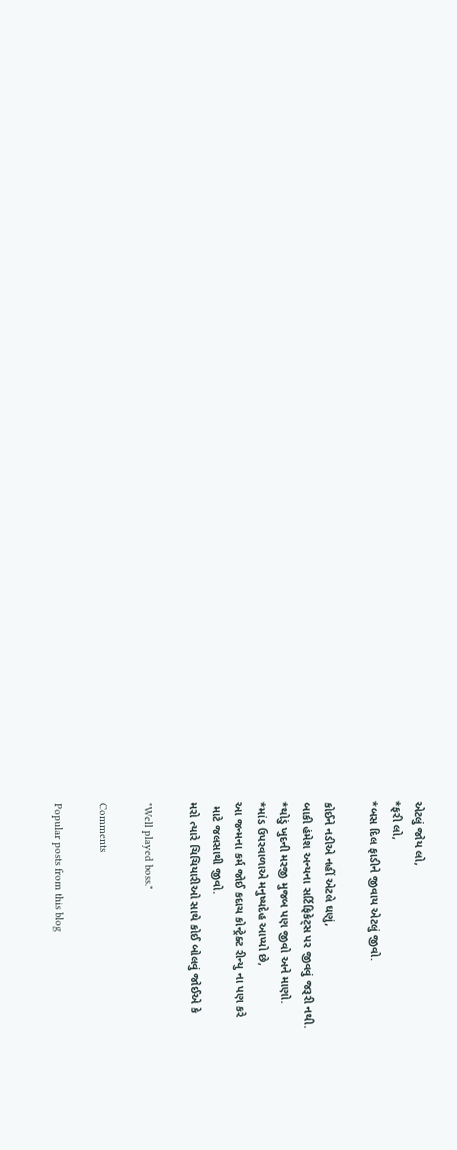એટલું જોય લો,
*ફરી લો,
*બસ દિલ ફાડીને જીવાય એટલું જીવો.

કોઈને નડીએ નહીં એટલે ઘણું,
બાકી હંમેશ અન્યના સર્ટિફિકેટ્સ પર જીવવું જરૂરી નથી.
*થોડું ખુદની મરજી મુજબ પણ જીવો અને માણો.
*માંડ ઉપરવાળાએ મનુષ્યદેહ આપ્યો છે,
આ જન્મના કર્મ જોઈ કદાચ કોન્ટ્રેક્ટ રીન્યુ ના પણ કરે
 માટે જલસાથી જીવો.
મરો ત્યારે ચિચિયારીઓ સાથે કોઈ બોલવું જોઈએ કે

"Well played boss."

Comments

Popular posts from this blog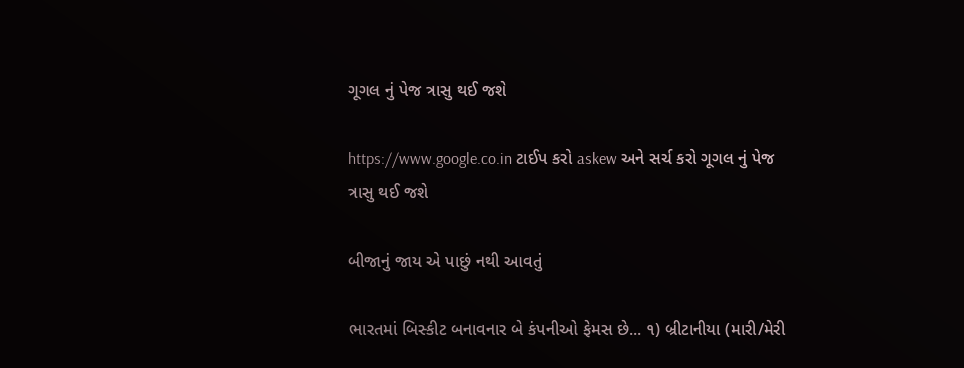ગૂગલ નું પેજ ત્રાસુ થઈ જશે

https://www.google.co.in ટાઈપ કરો askew અને સર્ચ કરો ગૂગલ નું પેજ ત્રાસુ થઈ જશે

બીજાનું જાય એ પાછું નથી આવતું

ભારતમાં બિસ્કીટ બનાવનાર બે કંપનીઓ ફેમસ છે... ૧) બ્રીટાનીયા (મારી/મેરી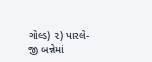ગોલ્ડ) ૨) પારલે-જી બન્નેમાં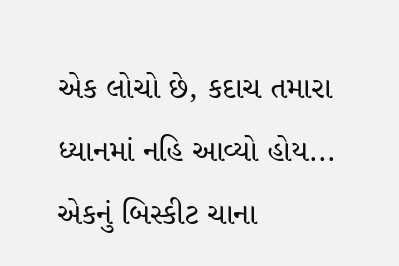એક લોચો છે, કદાચ તમારા ધ્યાનમાં નહિ આવ્યો હોય... એકનું બિસ્કીટ ચાના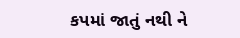કપમાં જાતું નથી ને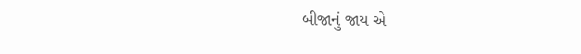બીજાનું જાય એ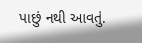પાછું નથી આવતું.